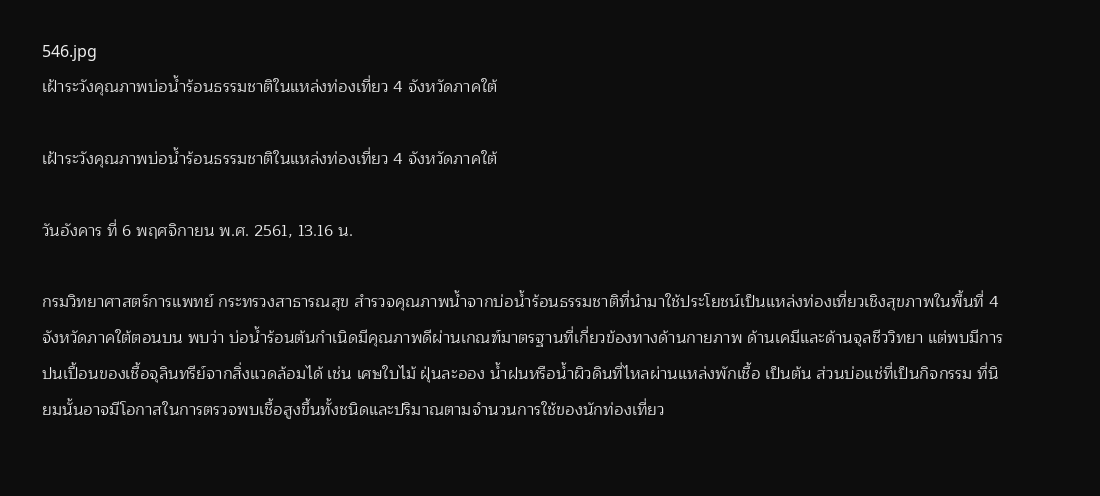546.jpg
เฝ้าระวังคุณภาพบ่อน้ำร้อนธรรมชาติในแหล่งท่องเที่ยว 4 จังหวัดภาคใต้

เฝ้าระวังคุณภาพบ่อน้ำร้อนธรรมชาติในแหล่งท่องเที่ยว 4 จังหวัดภาคใต้

วันอังคาร ที่ 6 พฤศจิกายน พ.ศ. 2561, 13.16 น.

กรมวิทยาศาสตร์การแพทย์ กระทรวงสาธารณสุข สำรวจคุณภาพน้ำจากบ่อน้ำร้อนธรรมชาติที่นำมาใช้ประโยชน์เป็นแหล่งท่องเที่ยวเชิงสุขภาพในพื้นที่ 4 จังหวัดภาคใต้ตอนบน พบว่า บ่อน้ำร้อนต้นกำเนิดมีคุณภาพดีผ่านเกณฑ์มาตรฐานที่เกี่ยวข้องทางด้านกายภาพ ด้านเคมีและด้านจุลชีววิทยา แต่พบมีการปนเปื้อนของเชื้อจุลินทรีย์จากสิ่งแวดล้อมได้ เช่น เศษใบไม้ ฝุ่นละออง น้ำฝนหรือน้ำผิวดินที่ไหลผ่านแหล่งพักเชื้อ เป็นต้น ส่วนบ่อแช่ที่เป็นกิจกรรม ที่นิยมนั้นอาจมีโอกาสในการตรวจพบเชื้อสูงขึ้นทั้งชนิดและปริมาณตามจำนวนการใช้ของนักท่องเที่ยว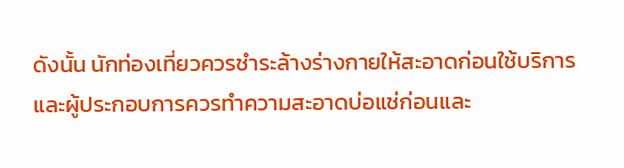ดังนั้น นักท่องเที่ยวควรชำระล้างร่างกายให้สะอาดก่อนใช้บริการและผู้ประกอบการควรทำความสะอาดบ่อแช่ก่อนและ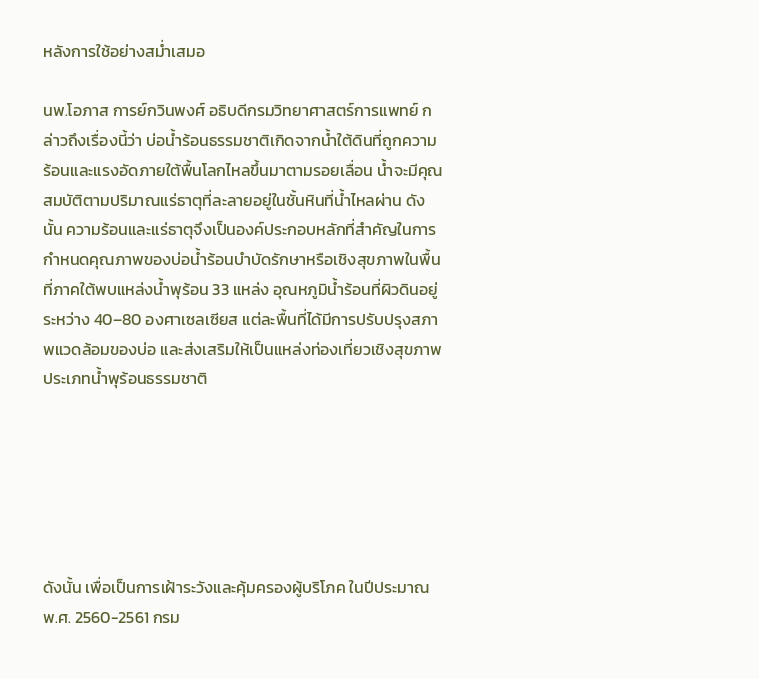หลังการใช้อย่างสม่ำเสมอ

นพ.โอภาส การย์กวินพงศ์ อธิบดีกรมวิทยาศาสตร์การแพทย์ กล่าวถึงเรื่องนี้ว่า บ่อน้ำร้อนธรรมชาติเกิดจากน้ำใต้ดินที่ถูกความร้อนและแรงอัดภายใต้พื้นโลกไหลขึ้นมาตามรอยเลื่อน น้ำจะมีคุณสมบัติตามปริมาณแร่ธาตุที่ละลายอยู่ในชั้นหินที่น้ำไหลผ่าน ดังนั้น ความร้อนและแร่ธาตุจึงเป็นองค์ประกอบหลักที่สำคัญในการกำหนดคุณภาพของบ่อน้ำร้อนบำบัดรักษาหรือเชิงสุขภาพในพื้นที่ภาคใต้พบแหล่งน้ำพุร้อน 33 แหล่ง อุณหภูมิน้ำร้อนที่ผิวดินอยู่ระหว่าง 40–80 องศาเซลเซียส แต่ละพื้นที่ได้มีการปรับปรุงสภาพแวดล้อมของบ่อ และส่งเสริมให้เป็นแหล่งท่องเที่ยวเชิงสุขภาพ ประเภทน้ำพุร้อนธรรมชาติ






ดังนั้น เพื่อเป็นการเฝ้าระวังและคุ้มครองผู้บริโภค ในปีประมาณ พ.ศ. 2560-2561 กรม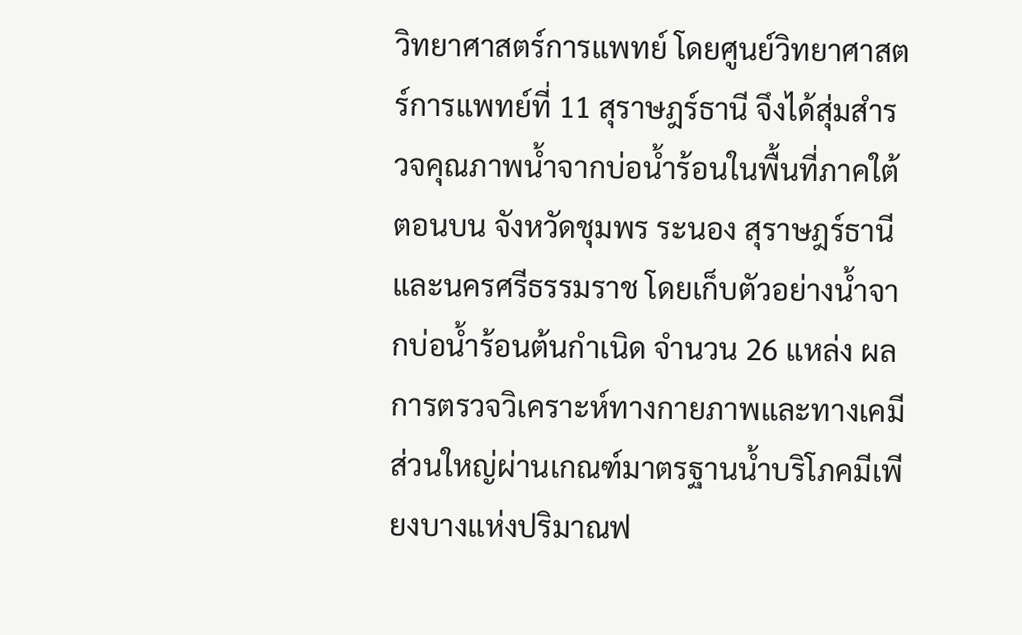วิทยาศาสตร์การแพทย์ โดยศูนย์วิทยาศาสตร์การแพทย์ที่ 11 สุราษฎร์ธานี จึงได้สุ่มสำรวจคุณภาพน้ำจากบ่อน้ำร้อนในพื้นที่ภาคใต้ตอนบน จังหวัดชุมพร ระนอง สุราษฎร์ธานี และนครศรีธรรมราช โดยเก็บตัวอย่างน้ำจากบ่อน้ำร้อนต้นกำเนิด จำนวน 26 แหล่ง ผลการตรวจวิเคราะห์ทางกายภาพและทางเคมี ส่วนใหญ่ผ่านเกณฑ์มาตรฐานน้ำบริโภคมีเพียงบางแห่งปริมาณฟ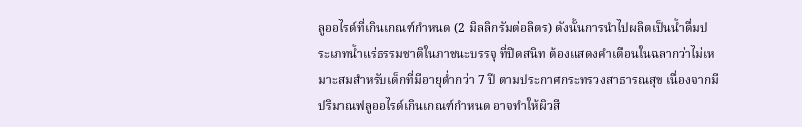ลูออไรด์ที่เกินเกณฑ์กำหนด (2 มิลลิกรัมต่อลิตร) ดังนั้นการนำไปผลิตเป็นน้ำดื่มประเภทน้ำแร่ธรรมชาติในภาชนะบรรจุ ที่ปิดสนิท ต้องแสดงคำเตือนในฉลากว่าไม่เหมาะสมสำหรับเด็กที่มีอายุต่ำกว่า 7 ปี ตามประกาศกระทรวงสาธารณสุข เนื่องจากมีปริมาณฟลูออไรด์เกินเกณฑ์กำหนด อาจทำให้ผิวสี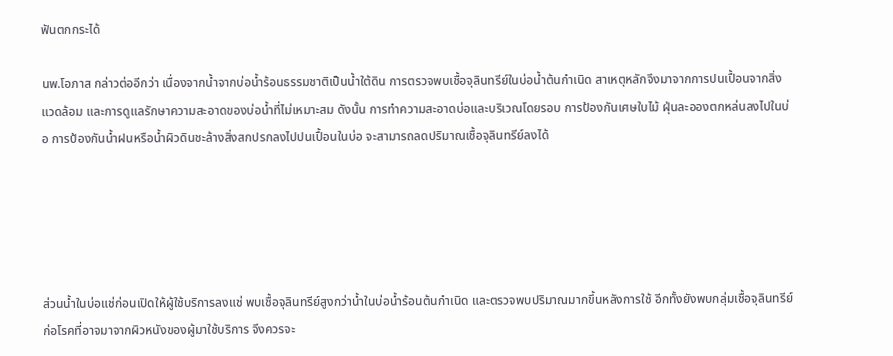ฟันตกกระได้

นพ.โอภาส กล่าวต่ออีกว่า เนื่องจากน้ำจากบ่อน้ำร้อนธรรมชาติเป็นน้ำใต้ดิน การตรวจพบเชื้อจุลินทรีย์ในบ่อน้ำต้นกำเนิด สาเหตุหลักจึงมาจากการปนเปื้อนจากสิ่งแวดล้อม และการดูแลรักษาความสะอาดของบ่อน้ำที่ไม่เหมาะสม ดังนั้น การทำความสะอาดบ่อและบริเวณโดยรอบ การป้องกันเศษใบไม้ ฝุ่นละอองตกหล่นลงไปในบ่อ การป้องกันน้ำฝนหรือน้ำผิวดินชะล้างสิ่งสกปรกลงไปปนเปื้อนในบ่อ จะสามารถลดปริมาณเชื้อจุลินทรีย์ลงได้





ส่วนน้ำในบ่อแช่ก่อนเปิดให้ผู้ใช้บริการลงแช่ พบเชื้อจุลินทรีย์สูงกว่าน้ำในบ่อน้ำร้อนต้นกำเนิด และตรวจพบปริมาณมากขึ้นหลังการใช้ อีกทั้งยังพบกลุ่มเชื้อจุลินทรีย์ก่อโรคที่อาจมาจากผิวหนังของผู้มาใช้บริการ จึงควรจะ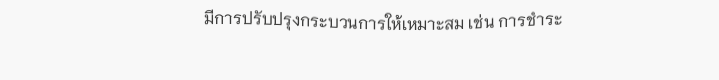มีการปรับปรุงกระบวนการให้เหมาะสม เช่น การชำระ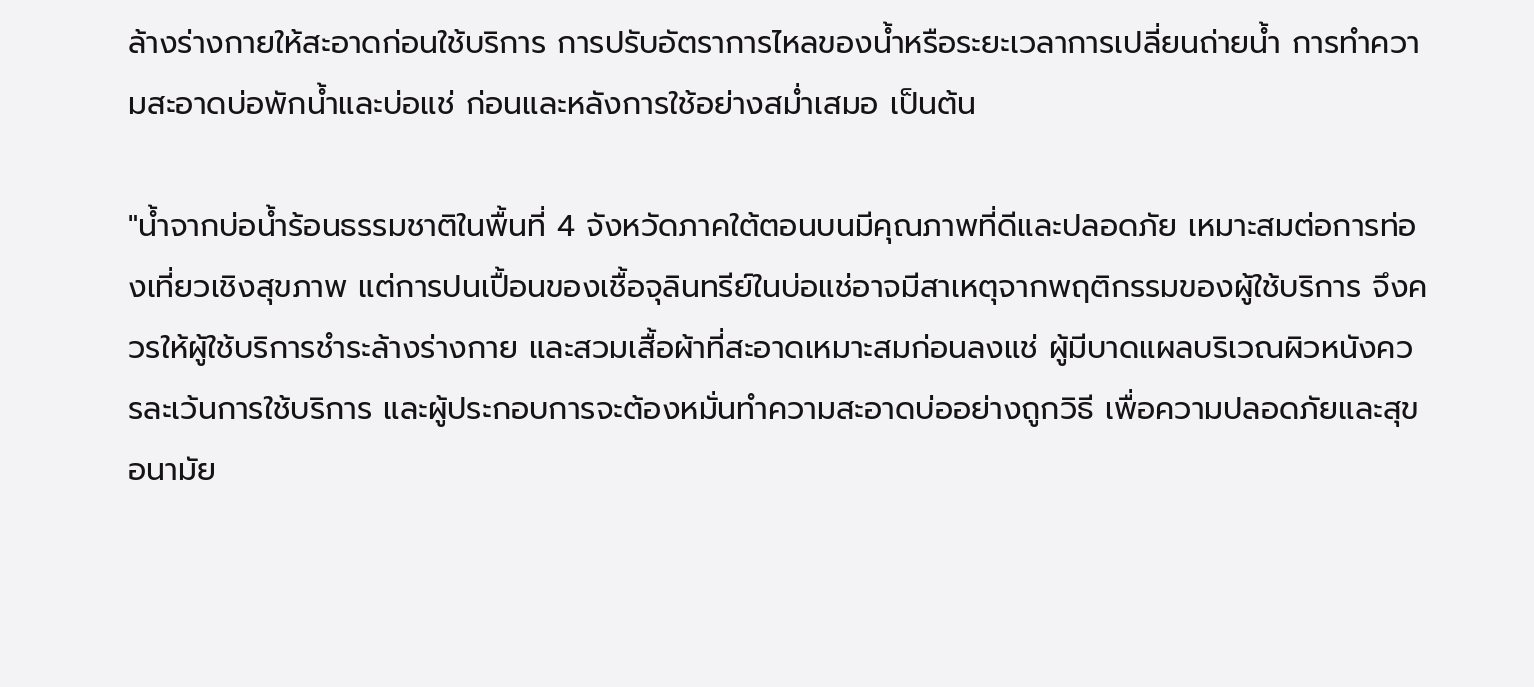ล้างร่างกายให้สะอาดก่อนใช้บริการ การปรับอัตราการไหลของน้ำหรือระยะเวลาการเปลี่ยนถ่ายน้ำ การทำความสะอาดบ่อพักน้ำและบ่อแช่ ก่อนและหลังการใช้อย่างสม่ำเสมอ เป็นต้น

"น้ำจากบ่อน้ำร้อนธรรมชาติในพื้นที่ 4 จังหวัดภาคใต้ตอนบนมีคุณภาพที่ดีและปลอดภัย เหมาะสมต่อการท่องเที่ยวเชิงสุขภาพ แต่การปนเปื้อนของเชื้อจุลินทรีย์ในบ่อแช่อาจมีสาเหตุจากพฤติกรรมของผู้ใช้บริการ จึงควรให้ผู้ใช้บริการชำระล้างร่างกาย และสวมเสื้อผ้าที่สะอาดเหมาะสมก่อนลงแช่ ผู้มีบาดแผลบริเวณผิวหนังควรละเว้นการใช้บริการ และผู้ประกอบการจะต้องหมั่นทำความสะอาดบ่ออย่างถูกวิธี เพื่อความปลอดภัยและสุขอนามัย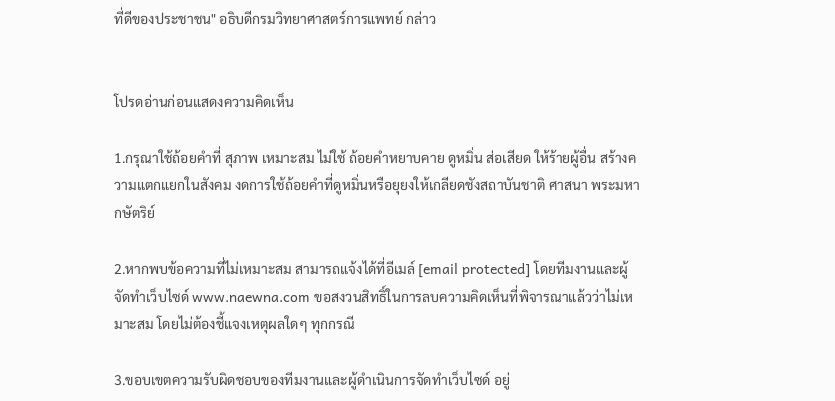ที่ดีของประชาชน" อธิบดีกรมวิทยาศาสตร์การแพทย์ กล่าว


โปรดอ่านก่อนแสดงความคิดเห็น

1.กรุณาใช้ถ้อยคำที่ สุภาพ เหมาะสม ไม่ใช้ ถ้อยคำหยาบคาย ดูหมิ่น ส่อเสียด ให้ร้ายผู้อื่น สร้างความแตกแยกในสังคม งดการใช้ถ้อยคำที่ดูหมิ่นหรือยุยงให้เกลียดชังสถาบันชาติ ศาสนา พระมหากษัตริย์

2.หากพบข้อความที่ไม่เหมาะสม สามารถแจ้งได้ที่อีเมล์ [email protected] โดยทีมงานและผู้จัดทำเว็บไซด์ www.naewna.com ขอสงวนสิทธิ์ในการลบความคิดเห็นที่พิจารณาแล้วว่าไม่เหมาะสม โดยไม่ต้องชี้แจงเหตุผลใดๆ ทุกกรณี

3.ขอบเขตความรับผิดชอบของทีมงานและผู้ดำเนินการจัดทำเว็บไซด์ อยู่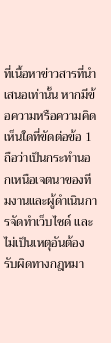ที่เนื้อหาข่าวสารที่นำเสนอเท่านั้น หากมีข้อความหรือความคิดเห็นใดที่ขัดต่อข้อ 1 ถือว่าเป็นกระทำนอกเหนือเจตนาของทีมงานและผู้ดำเนินการจัดทำเว็บไซด์ และไม่เป็นเหตุอันต้องรับผิดทางกฎหมา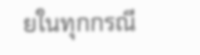ยในทุกกรณี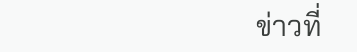ข่าวที่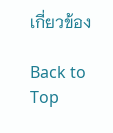เกี่ยวข้อง

Back to Top